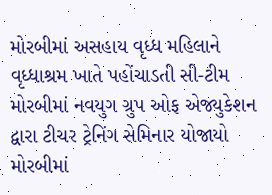મોરબીમાં અસહાય વૃધ્ધ મહિલાને વૃધ્ધાશ્રમ ખાતે પહોંચાડતી સી-ટીમ મોરબીમાં નવયુગ ગ્રુપ ઓફ એજ્યુકેશન દ્વારા ટીચર ટ્રેનિંગ સેમિનાર યોજાયો મોરબીમાં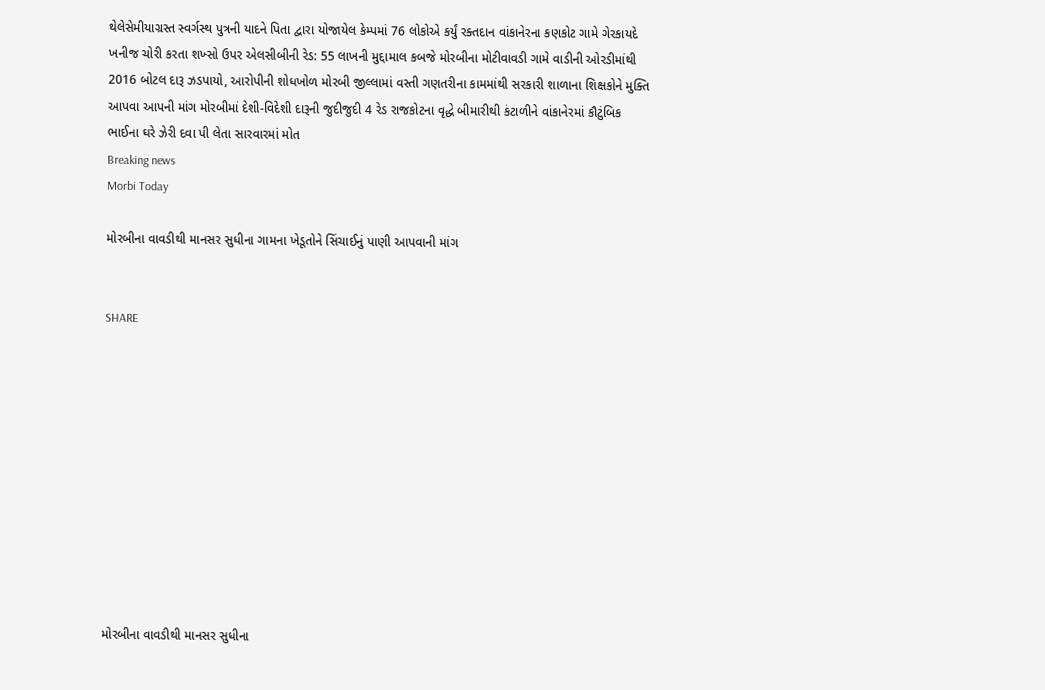થેલેસેમીયાગ્રસ્ત સ્વર્ગસ્થ પુત્રની યાદને પિતા દ્વારા યોજાયેલ કેમ્પમાં 76 લોકોએ કર્યું રક્તદાન વાંકાનેરના કણકોટ ગામે ગેરકાયદે ખનીજ ચોરી કરતા શખ્સો ઉપર એલસીબીની રેડ: 55 લાખની મુદ્દામાલ કબજે મોરબીના મોટીવાવડી ગામે વાડીની ઓરડીમાંથી 2016 બોટલ દારૂ ઝડપાયો, આરોપીની શોધખોળ મોરબી જીલ્લામાં વસ્તી ગણતરીના કામમાંથી સરકારી શાળાના શિક્ષકોને મુક્તિ આપવા આપની માંગ મોરબીમાં દેશી-વિદેશી દારૂની જુદીજુદી 4 રેડ રાજકોટના વૃદ્ધે બીમારીથી કંટાળીને વાંકાનેરમાં કૌટુંબિક ભાઈના ઘરે ઝેરી દવા પી લેતા સારવારમાં મોત
Breaking news
Morbi Today

મોરબીના વાવડીથી માનસર સુધીના ગામના ખેડૂતોને સિંચાઈનું પાણી આપવાની માંગ


SHARE











મોરબીના વાવડીથી માનસર સુધીના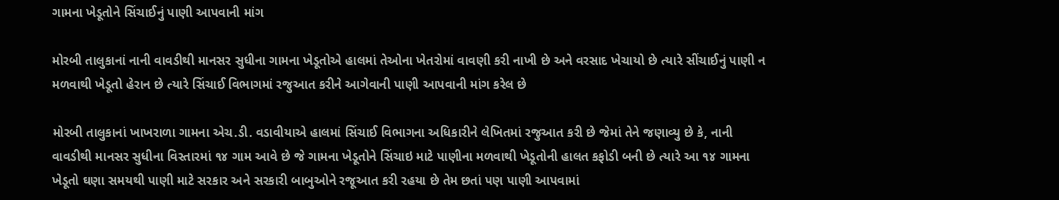ગામના ખેડૂતોને સિંચાઈનું પાણી આપવાની માંગ

મોરબી તાલુકાનાં નાની વાવડીથી માનસર સુધીના ગામના ખેડૂતોએ હાલમાં તેઓના ખેતરોમાં વાવણી કરી નાખી છે અને વરસાદ ખેચાયો છે ત્યારે સીંચાઈનું પાણી ન મળવાથી ખેડૂતો હેરાન છે ત્યારે સિંચાઈ વિભાગમાં રજુઆત કરીને આગેવાની પાણી આપવાની માંગ કરેલ છે

મોરબી તાલુકાનાં ખાખરાળા ગામના એચ.ડી. વડાવીયાએ હાલમાં સિંચાઈ વિભાગના અધિકારીને લેખિતમાં રજુઆત કરી છે જેમાં તેને જણાવ્યુ છે કે, નાની વાવડીથી માનસર સુધીના વિસ્તારમાં ૧૪ ગામ આવે છે જે ગામના ખેડૂતોને સિંચાઇ માટે પાણીના મળવાથી ખેડૂતોની હાલત કફોડી બની છે ત્યારે આ ૧૪ ગામના ખેડૂતો ઘણા સમયથી પાણી માટે સરકાર અને સરકારી બાબુઓને રજૂઆત કરી રહયા છે તેમ છતાં પણ પાણી આપવામાં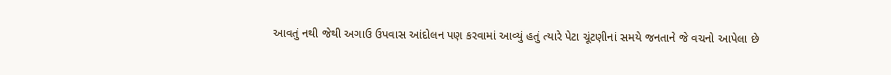આવતું નથી જેથી અગાઉ ઉપવાસ આંદોલન પણ કરવામાં આવ્યું હતું ત્યારે પેટા ચૂંટણીનાં સમયે જનતાને જે વચનો આપેલા છે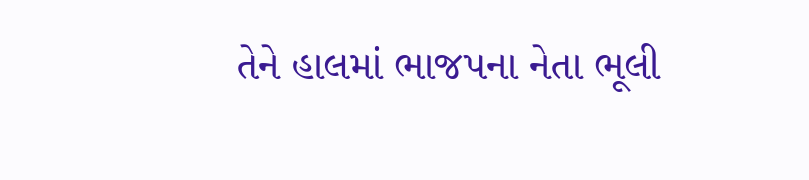તેને હાલમાં ભાજપના નેતા ભૂલી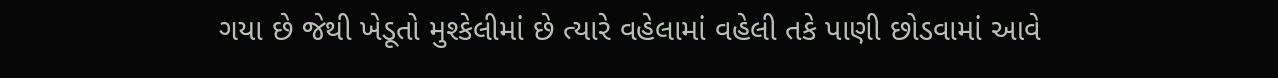ગયા છે જેથી ખેડૂતો મુશ્કેલીમાં છે ત્યારે વહેલામાં વહેલી તકે પાણી છોડવામાં આવે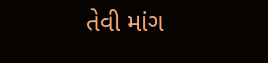તેવી માંગ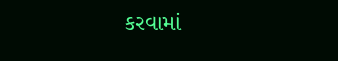કરવામાં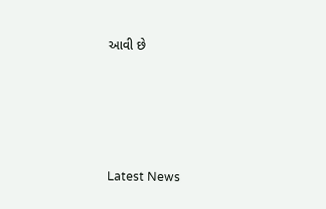આવી છે






Latest News